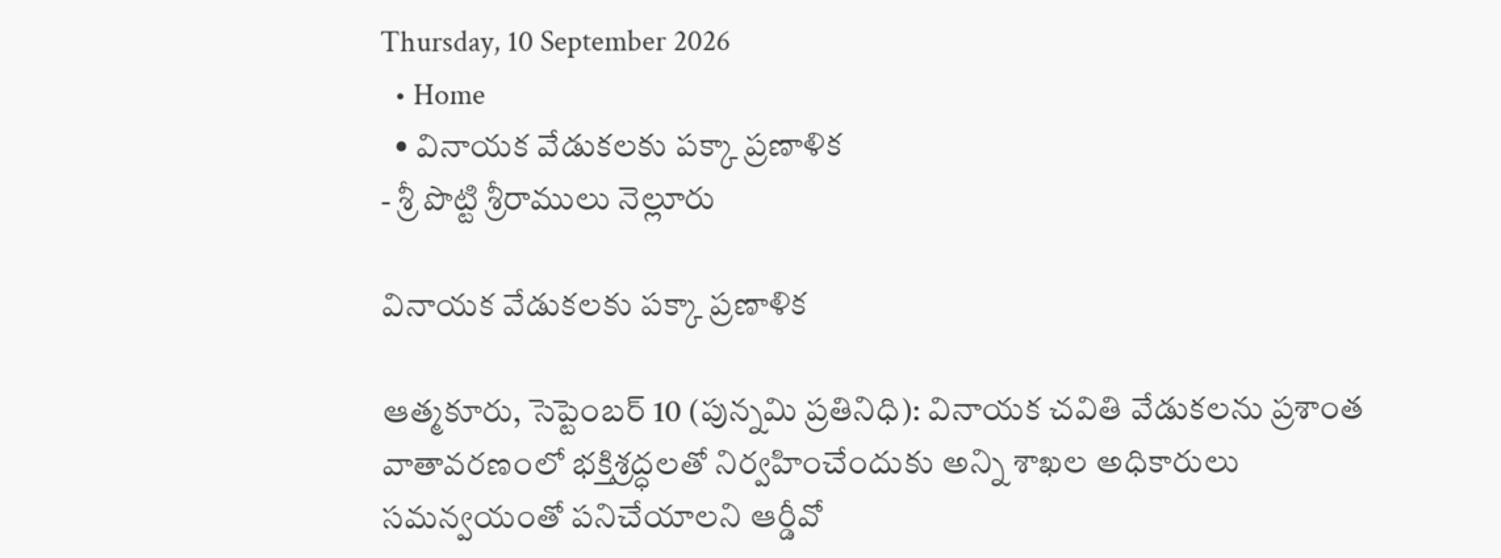Thursday, 10 September 2026
  • Home
  • వినాయక వేడుకలకు పక్కా ప్రణాళిక
- శ్రీ పొట్టి శ్రీరాములు నెల్లూరు

వినాయక వేడుకలకు పక్కా ప్రణాళిక

ఆత్మకూరు, సెప్టెంబర్ 10 (పున్నమి ప్రతినిధి): వినాయక చవితి వేడుకలను ప్రశాంత వాతావరణంలో భక్తిశ్రద్ధలతో నిర్వహించేందుకు అన్ని శాఖల అధికారులు సమన్వయంతో పనిచేయాలని ఆర్డీవో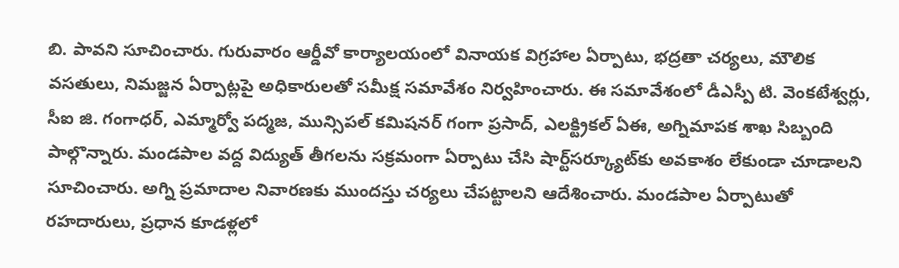బి. పావని సూచించారు. గురువారం ఆర్డీవో కార్యాలయంలో వినాయక విగ్రహాల ఏర్పాటు, భద్రతా చర్యలు, మౌలిక వసతులు, నిమజ్జన ఏర్పాట్లపై అధికారులతో సమీక్ష సమావేశం నిర్వహించారు. ఈ సమావేశంలో డీఎస్పీ టి. వెంకటేశ్వర్లు, సీఐ జి. గంగాధర్, ఎమ్మార్వో పద్మజ, మున్సిపల్ కమిషనర్ గంగా ప్రసాద్, ఎలక్ట్రికల్ ఏఈ, అగ్నిమాపక శాఖ సిబ్బంది పాల్గొన్నారు. మండపాల వద్ద విద్యుత్ తీగలను సక్రమంగా ఏర్పాటు చేసి షార్ట్‌సర్క్యూట్‌కు అవకాశం లేకుండా చూడాలని సూచించారు. అగ్ని ప్రమాదాల నివారణకు ముందస్తు చర్యలు చేపట్టాలని ఆదేశించారు. మండపాల ఏర్పాటుతో రహదారులు, ప్రధాన కూడళ్లలో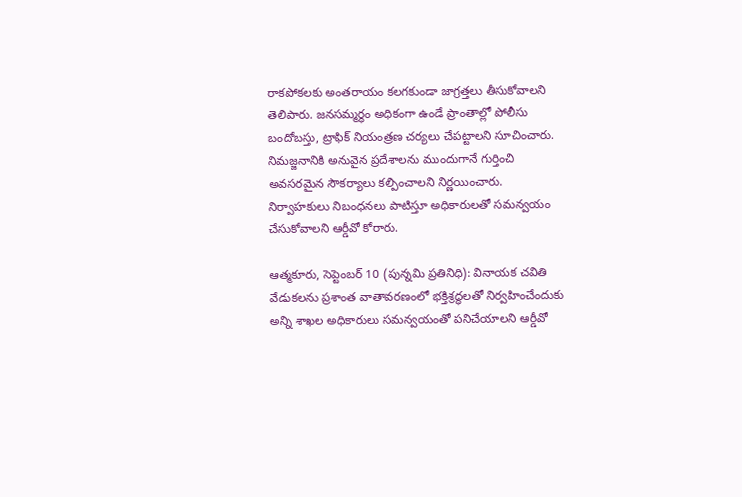రాకపోకలకు అంతరాయం కలగకుండా జాగ్రత్తలు తీసుకోవాలని తెలిపారు. జనసమ్మర్థం అధికంగా ఉండే ప్రాంతాల్లో పోలీసు బందోబస్తు, ట్రాఫిక్ నియంత్రణ చర్యలు చేపట్టాలని సూచించారు. నిమజ్జనానికి అనువైన ప్రదేశాలను ముందుగానే గుర్తించి అవసరమైన సౌకర్యాలు కల్పించాలని నిర్ణయించారు. నిర్వాహకులు నిబంధనలు పాటిస్తూ అధికారులతో సమన్వయం చేసుకోవాలని ఆర్డీవో కోరారు.

ఆత్మకూరు, సెప్టెంబర్ 10 (పున్నమి ప్రతినిధి): వినాయక చవితి వేడుకలను ప్రశాంత వాతావరణంలో భక్తిశ్రద్ధలతో నిర్వహించేందుకు అన్ని శాఖల అధికారులు సమన్వయంతో పనిచేయాలని ఆర్డీవో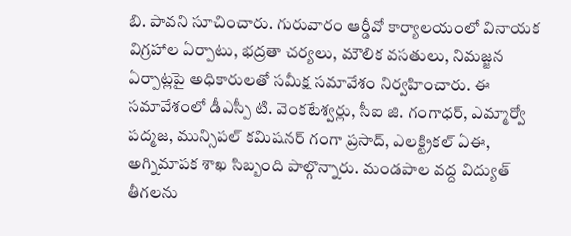బి. పావని సూచించారు. గురువారం ఆర్డీవో కార్యాలయంలో వినాయక విగ్రహాల ఏర్పాటు, భద్రతా చర్యలు, మౌలిక వసతులు, నిమజ్జన ఏర్పాట్లపై అధికారులతో సమీక్ష సమావేశం నిర్వహించారు. ఈ సమావేశంలో డీఎస్పీ టి. వెంకటేశ్వర్లు, సీఐ జి. గంగాధర్, ఎమ్మార్వో పద్మజ, మున్సిపల్ కమిషనర్ గంగా ప్రసాద్, ఎలక్ట్రికల్ ఏఈ, అగ్నిమాపక శాఖ సిబ్బంది పాల్గొన్నారు. మండపాల వద్ద విద్యుత్ తీగలను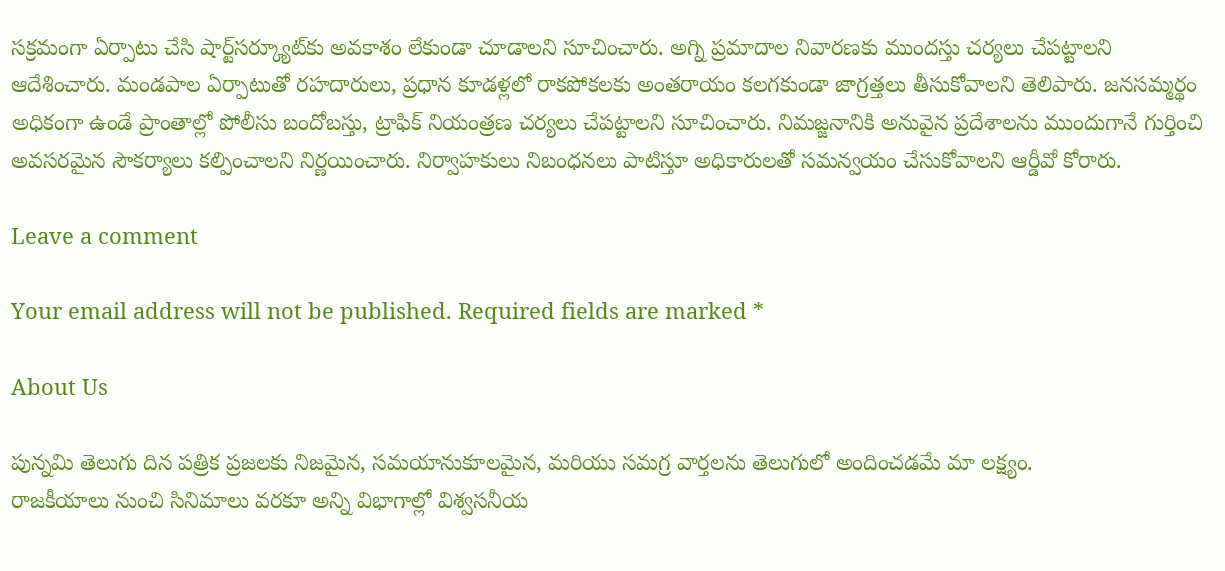సక్రమంగా ఏర్పాటు చేసి షార్ట్‌సర్క్యూట్‌కు అవకాశం లేకుండా చూడాలని సూచించారు. అగ్ని ప్రమాదాల నివారణకు ముందస్తు చర్యలు చేపట్టాలని ఆదేశించారు. మండపాల ఏర్పాటుతో రహదారులు, ప్రధాన కూడళ్లలో రాకపోకలకు అంతరాయం కలగకుండా జాగ్రత్తలు తీసుకోవాలని తెలిపారు. జనసమ్మర్థం అధికంగా ఉండే ప్రాంతాల్లో పోలీసు బందోబస్తు, ట్రాఫిక్ నియంత్రణ చర్యలు చేపట్టాలని సూచించారు. నిమజ్జనానికి అనువైన ప్రదేశాలను ముందుగానే గుర్తించి అవసరమైన సౌకర్యాలు కల్పించాలని నిర్ణయించారు. నిర్వాహకులు నిబంధనలు పాటిస్తూ అధికారులతో సమన్వయం చేసుకోవాలని ఆర్డీవో కోరారు.

Leave a comment

Your email address will not be published. Required fields are marked *

About Us

పున్నమి తెలుగు దిన పత్రిక ప్రజలకు నిజమైన, సమయానుకూలమైన, మరియు సమగ్ర వార్తలను తెలుగులో అందించడమే మా లక్ష్యం.
రాజకీయాలు నుంచి సినిమాలు వరకూ అన్ని విభాగాల్లో విశ్వసనీయ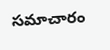సమాచారం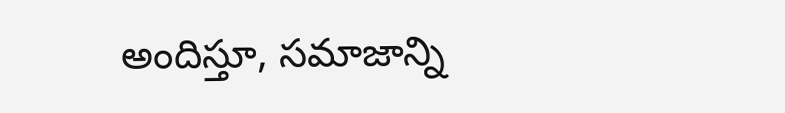అందిస్తూ, సమాజాన్ని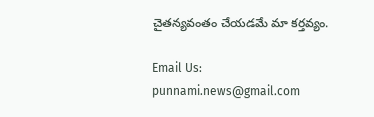చైతన్యవంతం చేయడమే మా కర్తవ్యం.

Email Us: punnami.news@gmail.com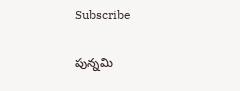Subscribe

పున్నమి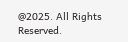@2025. All Rights Reserved.